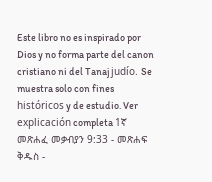Este libro no es inspirado por Dios y no forma parte del canon cristiano ni del Tanaj judío. Se muestra solo con fines históricos y de estudio. Ver explicación completa 1ኛ መጽሐፈ መቃብያን 9:33 - መጽሐፍ ቅዱስ -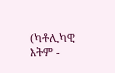(ካቶሊካዊ እትም -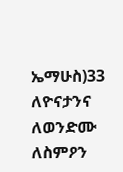ኤማሁስ)33 ለዮናታንና ለወንድሙ ለስምዖን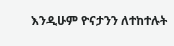እንዲሁም ዮናታንን ለተከተሉት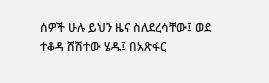ሰዎች ሁሉ ይህን ዜና ስለደረሳቸው፤ ወደ ተቆዳ ሸሽተው ሄዱ፤ በአጽፋር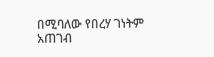በሚባለው የበረሃ ገነትም አጠገብ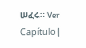ሠፈሩ። Ver Capítulo |